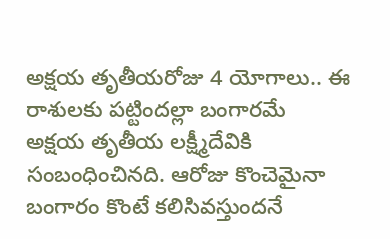అక్షయ తృతీయరోజు 4 యోగాలు.. ఈ రాశులకు పట్టిందల్లా బంగారమే
అక్షయ తృతీయ లక్ష్మీదేవికి సంబంధించినది. ఆరోజు కొంచెమైనా బంగారం కొంటే కలిసివస్తుందనే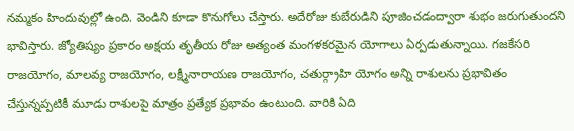నమ్మకం హిందువుల్లో ఉంది. వెండిని కూడా కొనుగోలు చేస్తారు. అదేరోజు కుబేరుడిని పూజించడంద్వారా శుభం జరుగుతుందని భావిస్తారు. జ్యోతిష్యం ప్రకారం అక్షయ తృతీయ రోజు అత్యంత మంగళకరమైన యోగాలు ఏర్పడుతున్నాయి. గజకేసరి రాజయోగం, మాలవ్య రాజయోగం, లక్ష్మీనారాయణ రాజయోగం, చతుర్గ్రాహి యోగం అన్ని రాశులను ప్రభావితం చేస్తున్నప్పటికీ మూడు రాశులపై మాత్రం ప్రత్యేక ప్రభావం ఉంటుంది. వారికి ఏది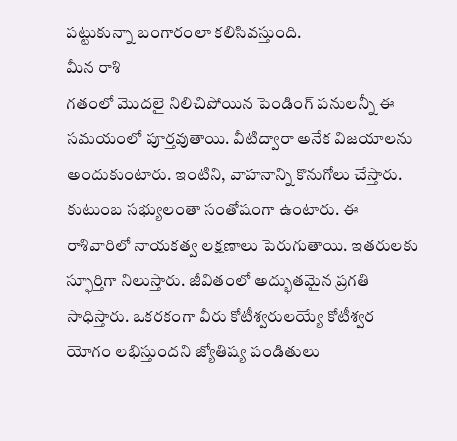పట్టుకున్నా బంగారంలా కలిసివస్తుంది.
మీన రాశి
గతంలో మొదలై నిలిచిపోయిన పెండింగ్ పనులన్నీ ఈ సమయంలో పూర్తవుతాయి. వీటిద్వారా అనేక విజయాలను అందుకుంటారు. ఇంటిని, వాహనాన్ని కొనుగోలు చేస్తారు. కుటుంబ సభ్యులంతా సంతోషంగా ఉంటారు. ఈ రాశివారిలో నాయకత్వ లక్షణాలు పెరుగుతాయి. ఇతరులకు స్ఫూర్తిగా నిలుస్తారు. జీవితంలో అద్భుతమైన ప్రగతి సాధిస్తారు. ఒకరకంగా వీరు కోటీశ్వరులయ్యే కోటీశ్వర యోగం లభిస్తుందని జ్యోతిష్య పండితులు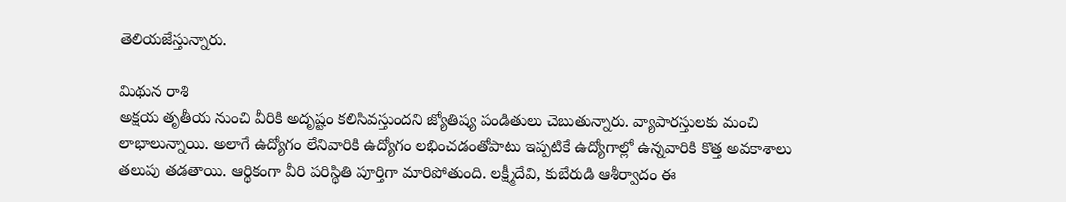తెలియజేస్తున్నారు.

మిథున రాశి
అక్షయ తృతీయ నుంచి వీరికి అదృష్టం కలిసివస్తుందని జ్యోతిష్య పండితులు చెబుతున్నారు. వ్యాపారస్తులకు మంచి లాభాలున్నాయి. అలాగే ఉద్యోగం లేనివారికి ఉద్యోగం లభించడంతోపాటు ఇప్పటికే ఉద్యోగాల్లో ఉన్నవారికి కొత్త అవకాశాలు తలుపు తడతాయి. ఆర్థికంగా వీరి పరిస్థితి పూర్తిగా మారిపోతుంది. లక్ష్మీదేవి, కుబేరుడి ఆశీర్వాదం ఈ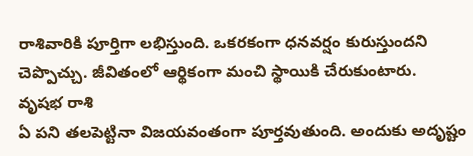రాశివారికి పూర్తిగా లభిస్తుంది. ఒకరకంగా ధనవర్షం కురుస్తుందని చెప్పొచ్చు. జీవితంలో ఆర్థికంగా మంచి స్థాయికి చేరుకుంటారు.
వృషభ రాశి
ఏ పని తలపెట్టినా విజయవంతంగా పూర్తవుతుంది. అందుకు అదృష్టం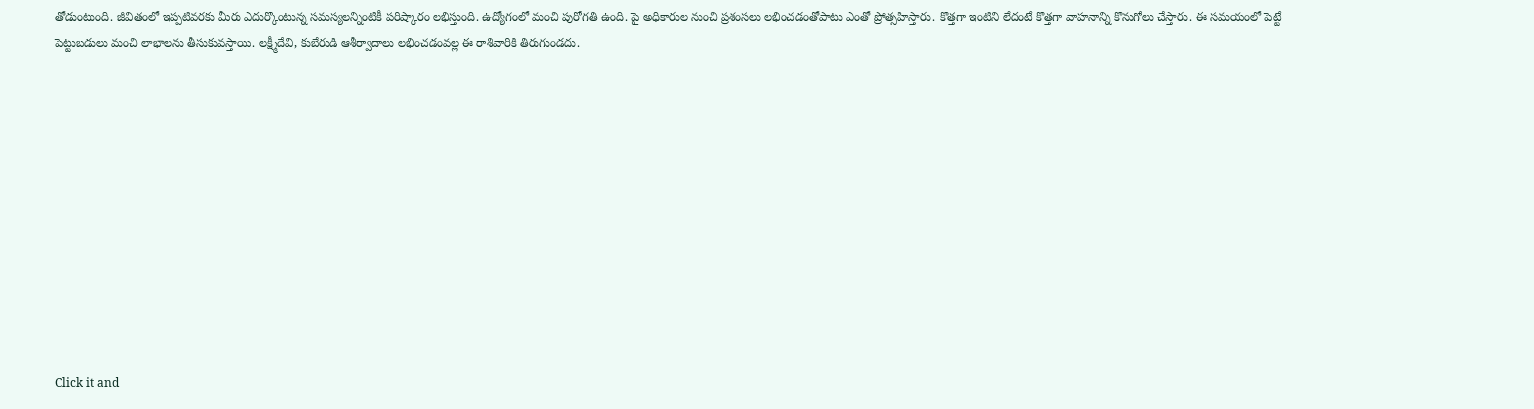తోడుంటుంది. జీవితంలో ఇప్పటివరకు మీరు ఎదుర్కొంటున్న సమస్యలన్నింటికీ పరిష్కారం లభిస్తుంది. ఉద్యోగంలో మంచి పురోగతి ఉంది. పై అధికారుల నుంచి ప్రశంసలు లభించడంతోపాటు ఎంతో ప్రోత్సహిస్తారు. కొత్తగా ఇంటిని లేదంటే కొత్తగా వాహనాన్ని కొనుగోలు చేస్తారు. ఈ సమయంలో పెట్టే పెట్టుబడులు మంచి లాభాలను తీసుకువస్తాయి. లక్ష్మీదేవి, కుబేరుడి ఆశీర్వాదాలు లభించడంవల్ల ఈ రాశివారికి తిరుగుండదు.












Click it and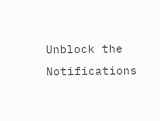Unblock the Notifications